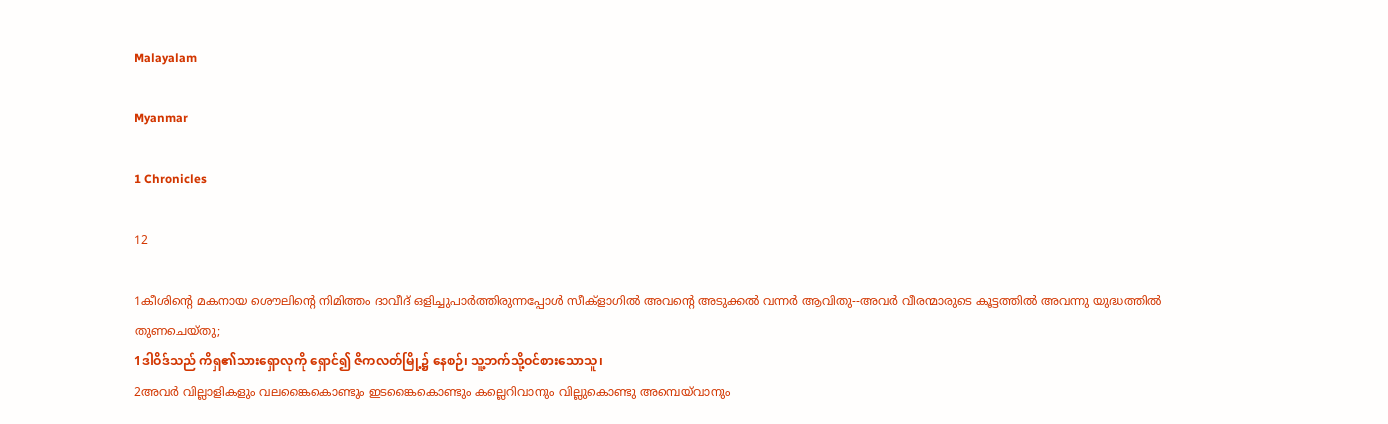Malayalam

Myanmar

1 Chronicles

12

1കീശിന്റെ മകനായ ശൌലിന്റെ നിമിത്തം ദാവീദ് ഒളിച്ചുപാര്‍ത്തിരുന്നപ്പോള്‍ സീക്ളാഗില്‍ അവന്റെ അടുക്കല്‍ വന്നര്‍ ആവിതു--അവര്‍ വീരന്മാരുടെ കൂട്ടത്തില്‍ അവന്നു യുദ്ധത്തില്‍ തുണചെയ്തു;
1ဒါဝိဒ်သည် ကိရှ၏သားရှောလုကို ရှောင်၍ ဇိကလတ်မြို့၌ နေစဉ်၊ သူ့ဘက်သို့ဝင်စားသောသူ၊
2അവര്‍ വില്ലാളികളും വലങ്കൈകൊണ്ടും ഇടങ്കൈകൊണ്ടും കല്ലെറിവാനും വില്ലുകൊണ്ടു അമ്പെയ്‍വാനും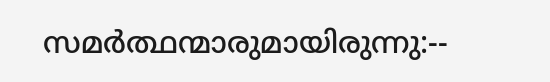സമര്‍ത്ഥന്മാരുമായിരുന്നു:--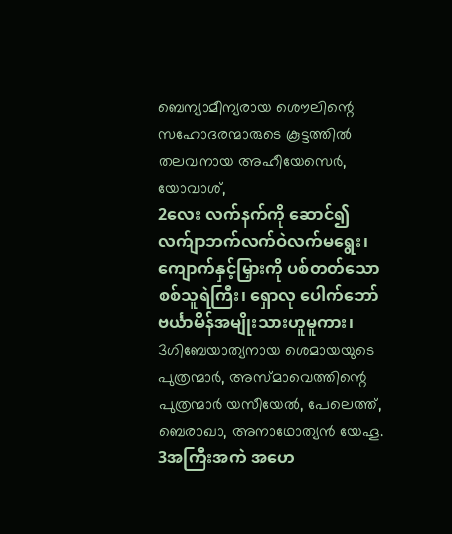ബെന്യാമീന്യരായ ശൌലിന്റെ സഹോദരന്മാരുടെ കൂട്ടത്തില്‍ തലവനായ അഹീയേസെര്‍, യോവാശ്,
2လေး လက်နက်ကို ဆောင်၍လက်ျာဘက်လက်ဝဲလက်မရွေး၊ ကျောက်နှင့်မြှားကို ပစ်တတ်သော စစ်သူရဲကြီး၊ ရှောလု ပေါက်ဘော် ဗင်္ယာမိန်အမျိုးသားဟူမူကား၊
3ഗിബേയാത്യനായ ശെമായയുടെ പുത്രന്മാര്‍, അസ്മാവെത്തിന്റെ പുത്രന്മാര്‍ യസീയേല്‍, പേലെത്ത്, ബെരാഖാ, അനാഥോത്യന്‍ യേഹൂ.
3အကြီးအကဲ အဟေ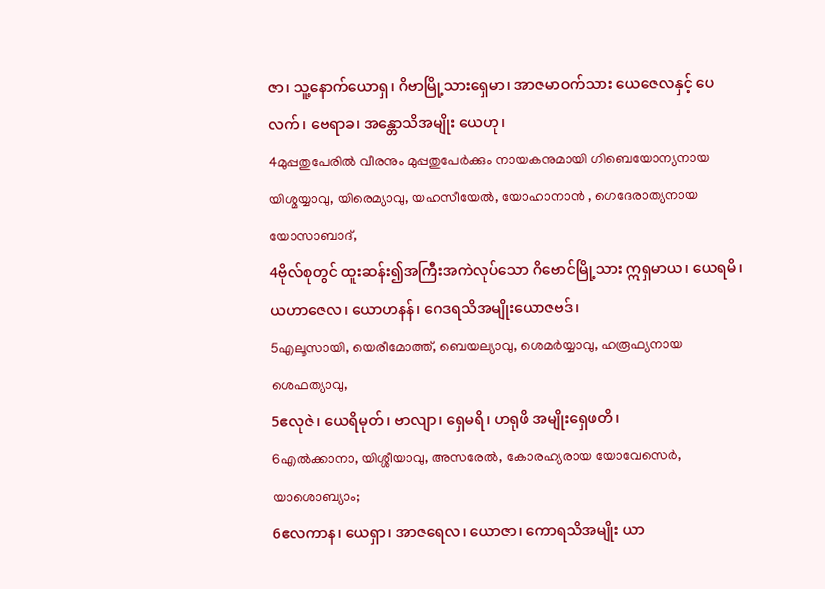ဇာ၊ သူ့နောက်ယောရှ၊ ဂိဗာမြို့သားရှေမာ၊ အာဇမာဝက်သား ယေဇေလနှင့် ပေလက်၊ ဗေရာခ၊ အန္တောသိအမျိုး ယေဟု၊
4മുപ്പതുപേരില്‍ വീരനും മുപ്പതുപേര്‍ക്കും നായകനുമായി ഗിബെയോന്യനായ യിശ്മയ്യാവു, യിരെമ്യാവു, യഹസീയേല്‍, യോഹാനാന്‍ , ഗെദേരാത്യനായ യോസാബാദ്,
4ဗိုလ်စုတွင် ထူးဆန်း၍အကြီးအကဲလုပ်သော ဂိဗောင်မြို့သား ဣရှမာယ၊ ယေရမိ၊ ယဟာဇေလ၊ ယောဟနန်၊ ဂေဒရသိအမျိုးယောဇဗဒ်၊
5എലൂസായി, യെരീമോത്ത്, ബെയല്യാവു, ശെമര്‍യ്യാവു, ഹരൂഫ്യനായ ശെഫത്യാവു,
5ဧလုဇဲ၊ ယေရိမုတ်၊ ဗာလျာ၊ ရှေမရိ၊ ဟရုဖိ အမျိုးရှေဖတိ၊
6എല്‍ക്കാനാ, യിശ്ശീയാവു, അസരേല്‍, കോരഹ്യരായ യോവേസെര്‍, യാശൊബ്യാം;
6ဧလကာန၊ ယေရှာ၊ အာဇရေလ၊ ယောဇာ၊ ကောရသိအမျိုး ယာ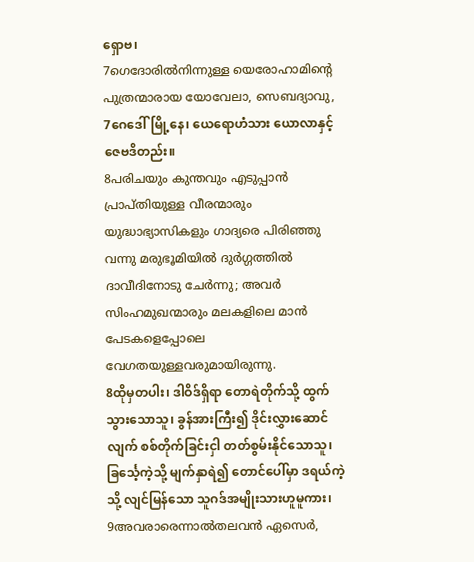ရှောဗ၊
7ഗെദോരില്‍നിന്നുള്ള യെരോഹാമിന്റെ പുത്രന്മാരായ യോവേലാ, സെബദ്യാവു,
7ဂေဒေါ်မြို့နေ၊ ယေရောဟံသား ယောလာနှင့် ဇေဗဒိတည်း။
8പരിചയും കുന്തവും എടുപ്പാന്‍ പ്രാപ്തിയുള്ള വീരന്മാരും യുദ്ധാഭ്യാസികളും ഗാദ്യരെ പിരിഞ്ഞു വന്നു മരുഭൂമിയില്‍ ദുര്‍ഗ്ഗത്തില്‍ ദാവീദിനോടു ചേര്‍ന്നു; അവര്‍ സിംഹമുഖന്മാരും മലകളിലെ മാന്‍ പേടകളെപ്പോലെ വേഗതയുള്ളവരുമായിരുന്നു.
8ထိုမှတပါး၊ ဒါဝိဒ်ရှိရာ တောရဲတိုက်သို့ ထွက် သွားသောသူ၊ ခွန်အားကြီး၍ ဒိုင်းလွှားဆောင်လျက် စစ်တိုက်ခြင်းငှါ တတ်စွမ်းနိုင်သောသူ၊ ခြင်္သေ့ကဲ့သို့ မျက်နှာရဲ၍ တောင်ပေါ်မှာ ဒရယ်ကဲ့သို့ လျင်မြန်သော သူဂဒ်အမျိုးသားဟူမူကား၊
9അവരാരെന്നാല്‍തലവന്‍ ഏസെര്‍,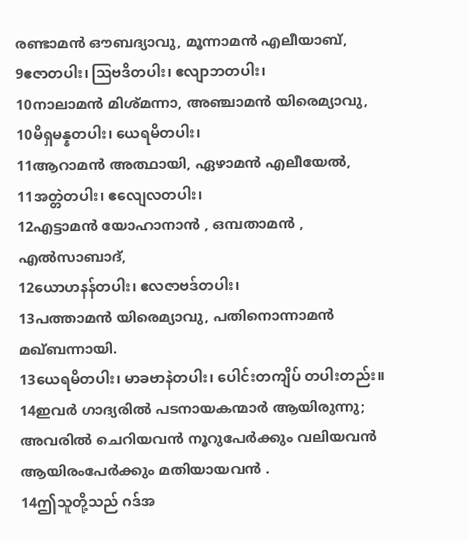രണ്ടാമന്‍ ഔബദ്യാവു, മൂന്നാമന്‍ എലീയാബ്,
9ဧဇာတပါး၊ ဩဗဒိတပါး၊ ဧလျာဘတပါး၊
10നാലാമന്‍ മിശ്മന്നാ, അഞ്ചാമന്‍ യിരെമ്യാവു,
10မိရှမန္နတပါး၊ ယေရမိတပါး၊
11ആറാമന്‍ അത്ഥായി, ഏഴാമന്‍ എലീയേല്‍,
11အတ္တဲတပါး၊ ဧလျေလတပါး၊
12എട്ടാമന്‍ യോഹാനാന്‍ , ഒമ്പതാമന്‍ , എല്‍സാബാദ്,
12ယောဟနန်တပါး၊ ဧလဇာဗဒ်တပါး၊
13പത്താമന്‍ യിരെമ്യാവു, പതിനൊന്നാമന്‍ മഖ്ബന്നായി.
13ယေရမိတပါး၊ မာခဗာနဲတပါး၊ ပေါင်းတကျိပ် တပါးတည်း။
14ഇവര്‍ ഗാദ്യരില്‍ പടനായകന്മാര്‍ ആയിരുന്നു; അവരില്‍ ചെറിയവന്‍ നൂറുപേര്‍ക്കും വലിയവന്‍ ആയിരംപേര്‍ക്കും മതിയായവന്‍ .
14ဤသူတို့သည် ဂဒ်အ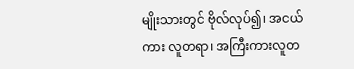မျိုးသားတွင် ဗိုလ်လုပ်၍၊ အငယ်ကား လူတရာ၊ အကြီးကားလူတ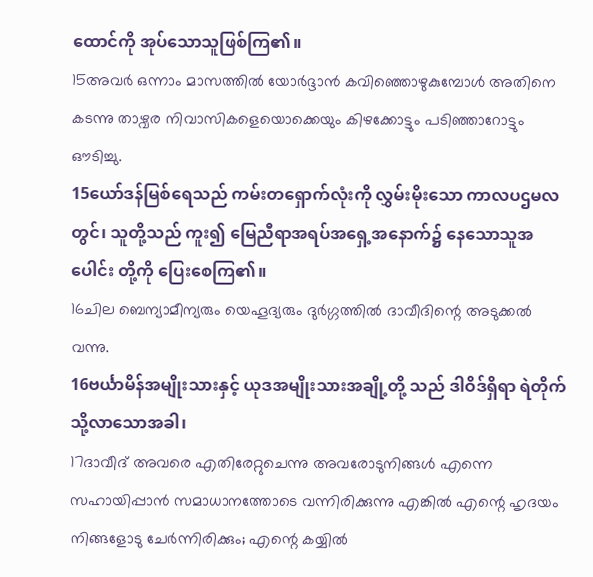ထောင်ကို အုပ်သောသူဖြစ်ကြ၏။
15അവര്‍ ഒന്നാം മാസത്തില്‍ യോര്‍ദ്ദാന്‍ കവിഞ്ഞൊഴുകുമ്പോള്‍ അതിനെ കടന്നു താഴ്വര നിവാസികളെയൊക്കെയും കിഴക്കോട്ടും പടിഞ്ഞാറോട്ടും ഔടിച്ചു.
15ယော်ဒန်မြစ်ရေသည် ကမ်းတရှောက်လုံးကို လွှမ်းမိုးသော ကာလပဌမလတွင်၊ သူတို့သည် ကူး၍ မြေညီရာအရပ်အရှေ့အနောက်၌ နေသောသူအပေါင်း တို့ကို ပြေးစေကြ၏။
16ചില ബെന്യാമീന്യരും യെഹൂദ്യരും ദുര്‍ഗ്ഗത്തില്‍ ദാവീദിന്റെ അടുക്കല്‍ വന്നു.
16ဗင်္ယာမိန်အမျိုးသားနှင့် ယုဒအမျိုးသားအချို့တို့ သည် ဒါဝိဒ်ရှိရာ ရဲတိုက်သို့လာသောအခါ၊
17ദാവീദ് അവരെ എതിരേറ്റുചെന്നു അവരോടുനിങ്ങള്‍ എന്നെ സഹായിപ്പാന്‍ സമാധാനത്തോടെ വന്നിരിക്കുന്നു എങ്കില്‍ എന്റെ ഹൃദയം നിങ്ങളോടു ചേര്‍ന്നിരിക്കും; എന്റെ കയ്യില്‍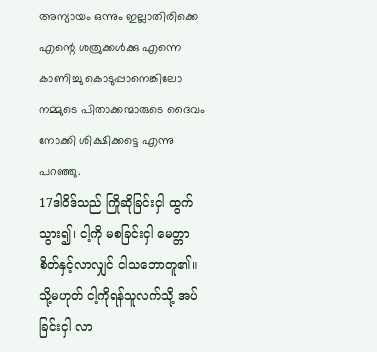അന്യായം ഒന്നും ഇല്ലാതിരിക്കെ എന്റെ ശത്രുക്കള്‍ക്കു എന്നെ കാണിച്ചു കൊടുപ്പാനെങ്കിലോ നമ്മുടെ പിതാക്കന്മാരുടെ ദൈവം നോക്കി ശിക്ഷിക്കട്ടെ എന്നു പറഞ്ഞു.
17ဒါဝိဒ်သည် ကြိုဆိုခြင်းငှါ ထွက်သွား၍၊ ငါ့ကို မစခြင်းငှါ မေတ္တာစိတ်နှင့်လာလျှင် ငါသဘောတူ၏။ သို့မဟုတ် ငါ့ကိုရန်သူလက်သို့ အပ်ခြင်းငှါ လာ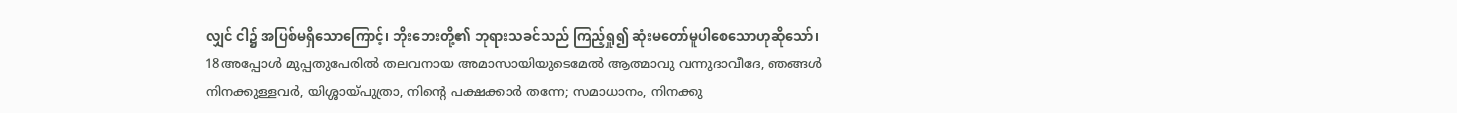လျှင် ငါ၌ အပြစ်မရှိသောကြောင့်၊ ဘိုးဘေးတို့၏ ဘုရားသခင်သည် ကြည့်ရှု၍ ဆုံးမတော်မူပါစေသောဟုဆိုသော်၊
18അപ്പോള്‍ മുപ്പതുപേരില്‍ തലവനായ അമാസായിയുടെമേല്‍ ആത്മാവു വന്നുദാവീദേ, ഞങ്ങള്‍ നിനക്കുള്ളവര്‍, യിശ്ശായ്പുത്രാ, നിന്റെ പക്ഷക്കാര്‍ തന്നേ; സമാധാനം, നിനക്കു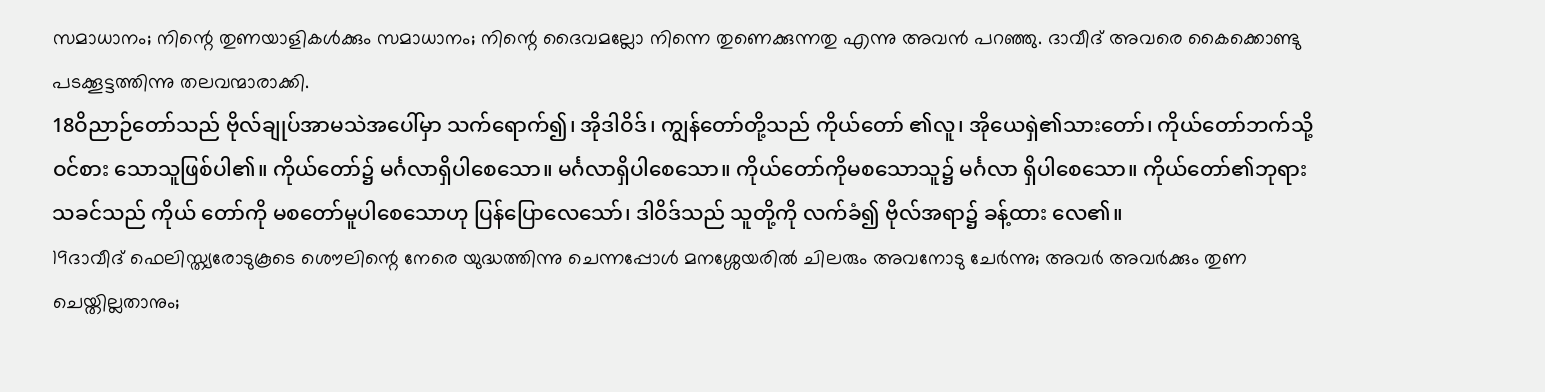സമാധാനം; നിന്റെ തുണയാളികള്‍ക്കും സമാധാനം; നിന്റെ ദൈവമല്ലോ നിന്നെ തുണെക്കുന്നതു എന്നു അവന്‍ പറഞ്ഞു. ദാവീദ് അവരെ കൈക്കൊണ്ടു പടക്കൂട്ടത്തിന്നു തലവന്മാരാക്കി.
18ဝိညာဉ်တော်သည် ဗိုလ်ချုပ်အာမသဲအပေါ်မှာ သက်ရောက်၍၊ အိုဒါဝိဒ်၊ ကျွန်တော်တို့သည် ကိုယ်တော် ၏လူ၊ အိုယေရှဲ၏သားတော်၊ ကိုယ်တော်ဘက်သို့ ဝင်စား သောသူဖြစ်ပါ၏။ ကိုယ်တော်၌ မင်္ဂလာရှိပါစေသော။ မင်္ဂလာရှိပါစေသော။ ကိုယ်တော်ကိုမစသောသူ၌ မင်္ဂလာ ရှိပါစေသော။ ကိုယ်တော်၏ဘုရားသခင်သည် ကိုယ် တော်ကို မစတော်မူပါစေသောဟု ပြန်ပြောလေသော်၊ ဒါဝိဒ်သည် သူတို့ကို လက်ခံ၍ ဗိုလ်အရာ၌ ခန့်ထား လေ၏။
19ദാവീദ് ഫെലിസ്ത്യരോടുകൂടെ ശൌലിന്റെ നേരെ യുദ്ധത്തിന്നു ചെന്നപ്പോള്‍ മനശ്ശേയരില്‍ ചിലരും അവനോടു ചേര്‍ന്നു; അവര്‍ അവര്‍ക്കും തുണ ചെയ്തില്ലതാനും;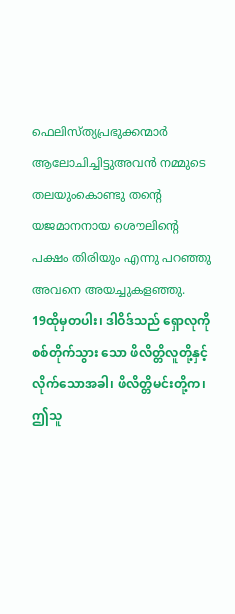ഫെലിസ്ത്യപ്രഭുക്കന്മാര്‍ ആലോചിച്ചിട്ടുഅവന്‍ നമ്മുടെ തലയുംകൊണ്ടു തന്റെ യജമാനനായ ശൌലിന്റെ പക്ഷം തിരിയും എന്നു പറഞ്ഞു അവനെ അയച്ചുകളഞ്ഞു.
19ထိုမှတပါး၊ ဒါဝိဒ်သည် ရှောလုကို စစ်တိုက်သွား သော ဖိလိတ္တိလူတို့နှင့် လိုက်သောအခါ၊ ဖိလိတ္တိမင်းတို့က၊ ဤသူ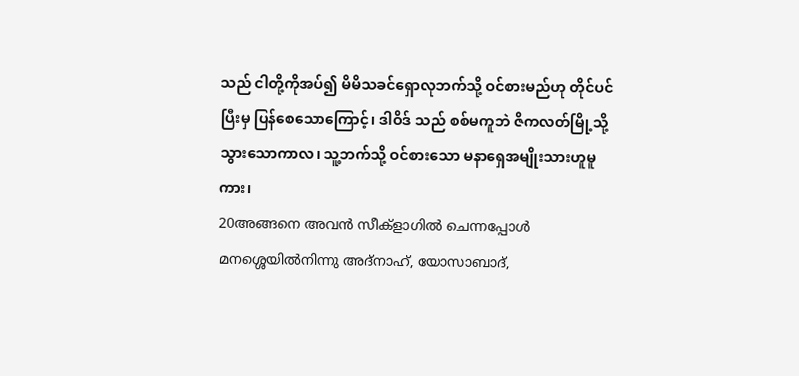သည် ငါတို့ကိုအပ်၍ မိမိသခင်ရှောလုဘက်သို့ ဝင်စားမည်ဟု တိုင်ပင်ပြီးမှ ပြန်စေသောကြောင့်၊ ဒါဝိဒ် သည် စစ်မကူဘဲ ဇိကလတ်မြို့သို့ သွားသောကာလ၊ သူ့ဘက်သို့ ဝင်စားသော မနာရှေအမျိုးသားဟူမူကား၊
20അങ്ങനെ അവന്‍ സീക്ളാഗില്‍ ചെന്നപ്പോള്‍ മനശ്ശെയില്‍നിന്നു അദ്നാഹ്, യോസാബാദ്,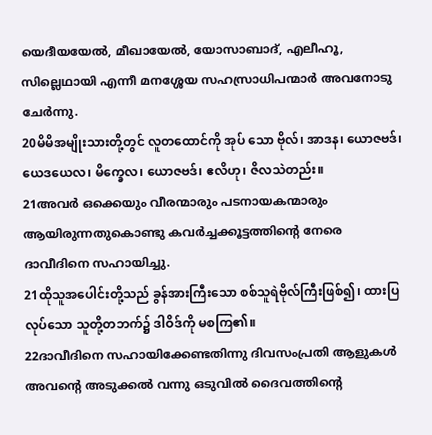യെദീയയേല്‍, മീഖായേല്‍, യോസാബാദ്, എലീഹൂ, സില്ലെഥായി എന്നീ മനശ്ശേയ സഹസ്രാധിപന്മാര്‍ അവനോടു ചേര്‍ന്നു.
20မိမိအမျိုးသားတို့တွင် လူတထောင်ကို အုပ် သော ဗိုလ်၊ အာဒန၊ ယောဇဗဒ်၊ ယေဒယေလ၊ မိက္ခေလ၊ ယောဇဗဒ်၊ ဧလိဟု၊ ဇိလသဲတည်း။
21അവര്‍ ഒക്കെയും വീരന്മാരും പടനായകന്മാരും ആയിരുന്നതുകൊണ്ടു കവര്‍ച്ചക്കൂട്ടത്തിന്റെ നേരെ ദാവീദിനെ സഹായിച്ചു.
21ထိုသူအပေါင်းတို့သည် ခွန်အားကြီးသော စစ်သူရဲဗိုလ်ကြီးဖြစ်၍၊ ထားပြလုပ်သော သူတို့တဘက်၌ ဒါဝိဒ်ကို မစကြ၏။
22ദാവീദിനെ സഹായിക്കേണ്ടതിന്നു ദിവസംപ്രതി ആളുകള്‍ അവന്റെ അടുക്കല്‍ വന്നു ഒടുവില്‍ ദൈവത്തിന്റെ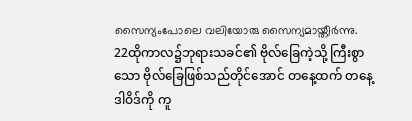സൈന്യംപോലെ വലിയോരു സൈന്യമായ്തീര്‍ന്നു.
22ထိုကာလ၌ဘုရားသခင်၏ ဗိုလ်ခြေကဲ့သို့ ကြီးစွာသော ဗိုလ်ခြေဖြစ်သည်တိုင်အောင် တနေ့ထက် တနေ့ ဒါဝိဒ်ကို ကူ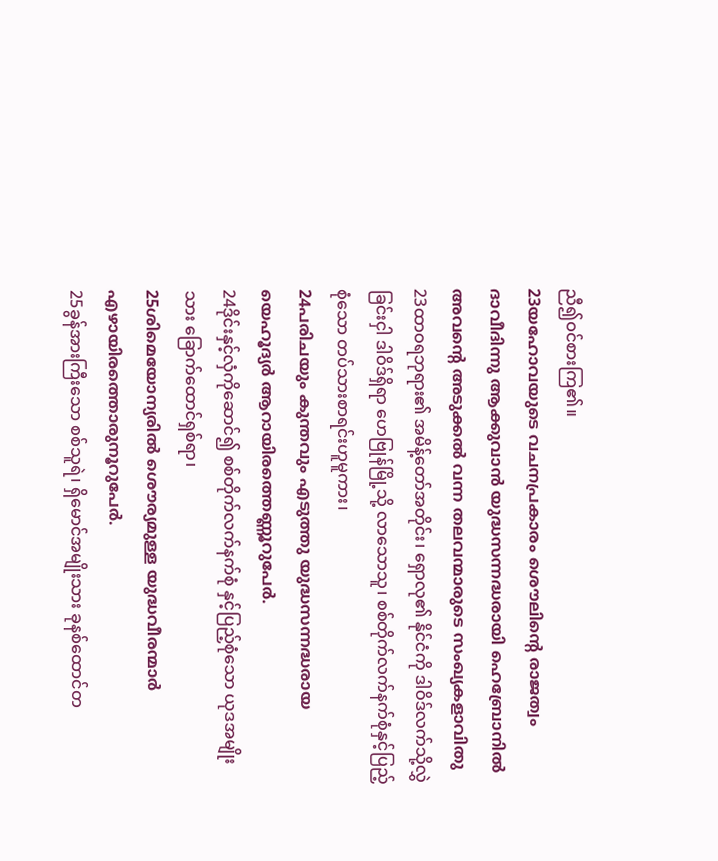ညီ၍ဝင်စားကြ၏။
23യഹോവയുടെ വചനപ്രകാരം ശൌലിന്റെ രാജത്വം ദാവീദിന്നു ആക്കുവാന്‍ യുദ്ധസന്നദ്ധരായി ഹെബ്രോനില്‍ അവന്റെ അടുക്കല്‍ വന്ന തലവന്മാരുടെ സംഖ്യകളാവിതു
23ထာဝရဘုရား၏ အမိန့်တော်အတိုင်း၊ ရှောလု၏ နိုင်ငံကို ဒါဝိဒ်လက်သို့လွှဲခြင်းငှါ ဒါဝိဒ်ရှိရာ ဟေဗြုန်မြို့သို့ လာသောသူ၊ စစ်တိုက်လက်နက်စုံနှင့်ပြည့်စုံသော တပ်သားစာရင်းဟူမူကား၊
24പരിചയും കുന്തവും എടുത്തു യുദ്ധസന്നദ്ധരായ യെഹൂദ്യര്‍ ആറായിരത്തെണ്ണൂറുപേര്‍.
24ဒိုင်းနှင့်လှံကိုဆောင်၍ စစ်တိုက်လက်နက်စုံ နှင့်ပြည့်စုံသော ယုဒအမျိုးသား ခြောက်ထောင်ရှစ်ရာ၊
25ശിമെയോന്യരില്‍ ശൌര്യമുള്ള യുദ്ധവീരന്മാര്‍ എഴായിരത്തൊരുനൂറുപേര്‍.
25ခွန်အားကြီးသော စစ်သူရဲ၊ ရှိမောင်အမျိုးသား ခုနစ်ထောင်တ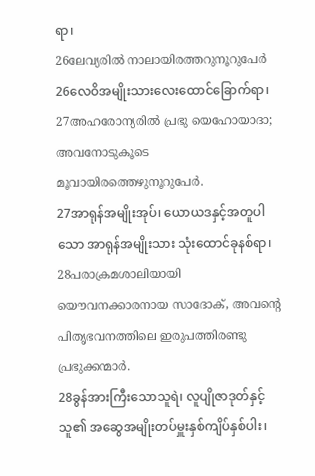ရာ၊
26ലേവ്യരില്‍ നാലായിരത്തറുനൂറുപേര്‍
26လေဝိအမျိုးသားလေးထောင်ခြောက်ရာ၊
27അഹരോന്യരില്‍ പ്രഭു യെഹോയാദാ; അവനോടുകൂടെ മൂവായിരത്തെഴുനൂറുപേര്‍.
27အာရုန်အမျိုးအုပ်၊ ယောယဒနှင့်အတူပါသော အာရုန်အမျိုးသား သုံးထောင်ခုနစ်ရာ၊
28പരാക്രമശാലിയായി യൌവനക്കാരനായ സാദോക്, അവന്റെ പിതൃഭവനത്തിലെ ഇരുപത്തിരണ്ടു പ്രഭുക്കന്മാര്‍.
28ခွန်အားကြီးသောသူရဲ၊ လူပျိုဇာဒုတ်နှင့် သူ၏ အဆွေအမျိုးတပ်မှူးနှစ်ကျိပ်နှစ်ပါး၊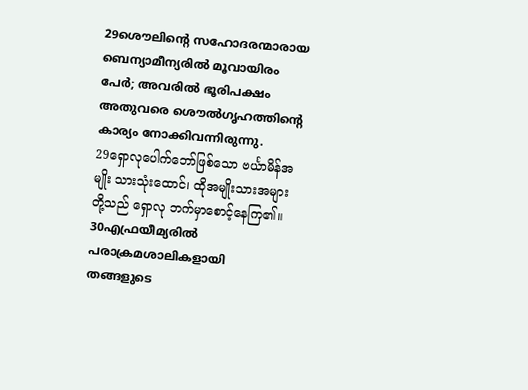29ശൌലിന്റെ സഹോദരന്മാരായ ബെന്യാമീന്യരില്‍ മൂവായിരം പേര്‍; അവരില്‍ ഭൂരിപക്ഷം അതുവരെ ശൌല്‍ഗൃഹത്തിന്റെ കാര്യം നോക്കിവന്നിരുന്നു.
29ရှောလုပေါက်ဘော်ဖြစ်သော ဗင်္ယာမိန်အမျိုး သားသုံးထောင်၊ ထိုအမျိုးသားအများတို့သည် ရှောလု ဘက်မှာစောင့်နေကြ၏။
30എഫ്രയീമ്യരില്‍ പരാക്രമശാലികളായി തങ്ങളുടെ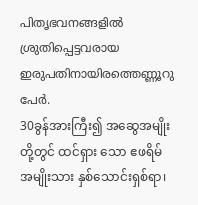പിതൃഭവനങ്ങളില്‍ ശ്രുതിപ്പെട്ടവരായ ഇരുപതിനായിരത്തെണ്ണൂറു പേര്‍.
30ခွန်အားကြီး၍ အဆွေအမျိုးတို့တွင် ထင်ရှား သော ဧဖရိမ်အမျိုးသား နှစ်သောင်းရှစ်ရာ၊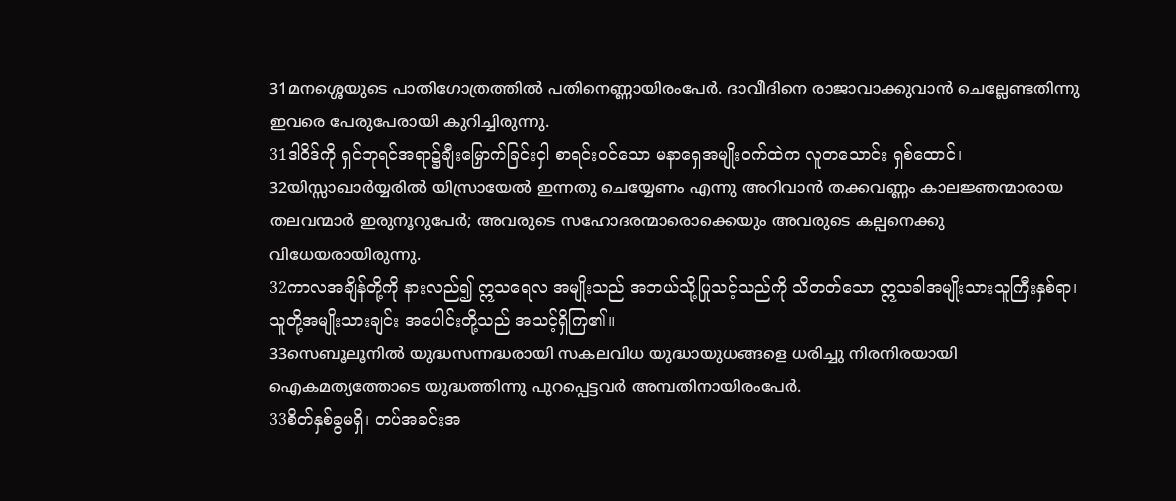31മനശ്ശെയുടെ പാതിഗോത്രത്തില്‍ പതിനെണ്ണായിരംപേര്‍. ദാവീദിനെ രാജാവാക്കുവാന്‍ ചെല്ലേണ്ടതിന്നു ഇവരെ പേരുപേരായി കുറിച്ചിരുന്നു.
31ဒါဝိဒ်ကို ရှင်ဘုရင်အရာ၌ချီးမြှောက်ခြင်းငှါ စာရင်းဝင်သော မနာရှေအမျိုးဝက်ထဲက လူတသောင်း ရှစ်ထောင်၊
32യിസ്സാഖാര്‍യ്യരില്‍ യിസ്രായേല്‍ ഇന്നതു ചെയ്യേണം എന്നു അറിവാന്‍ തക്കവണ്ണം കാലജ്ഞന്മാരായ തലവന്മാര്‍ ഇരുനൂറുപേര്‍; അവരുടെ സഹോദരന്മാരൊക്കെയും അവരുടെ കല്പനെക്കു വിധേയരായിരുന്നു.
32ကာလအချိန်တို့ကို နားလည်၍ ဣသရေလ အမျိုးသည် အဘယ်သို့ပြုသင့်သည်ကို သိတတ်သော ဣသခါအမျိုးသားသူကြီးနှစ်ရာ၊ သူတို့အမျိုးသားချင်း အပေါင်းတို့သည် အသင့်ရှိကြ၏။
33സെബൂലൂനില്‍ യുദ്ധസന്നദ്ധരായി സകലവിധ യുദ്ധായുധങ്ങളെ ധരിച്ചു നിരനിരയായി ഐകമത്യത്തോടെ യുദ്ധത്തിന്നു പുറപ്പെട്ടവര്‍ അമ്പതിനായിരംപേര്‍.
33စိတ်နှစ်ခွမရှိ၊ တပ်အခင်းအ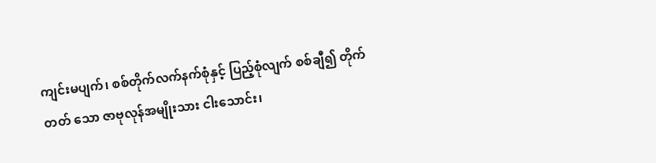ကျင်းမပျက်၊ စစ်တိုက်လက်နက်စုံနှင့် ပြည့်စုံလျက် စစ်ချီ၍ တိုက်တတ် သော ဇာဗုလုန်အမျိုးသား ငါးသောင်း၊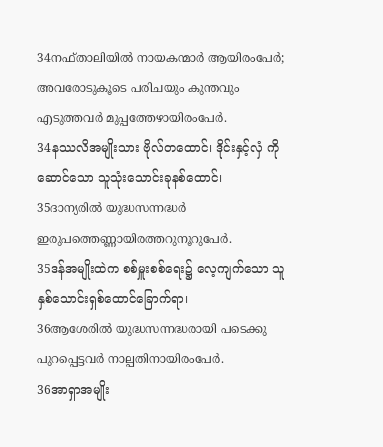34നഫ്താലിയില്‍ നായകന്മാര്‍ ആയിരംപേര്‍; അവരോടുകൂടെ പരിചയും കുന്തവും എടുത്തവര്‍ മുപ്പത്തേഴായിരംപേര്‍.
34နဿလိအမျိုးသား ဗိုလ်တထောင်၊ ဒိုင်းနှင့်လှံ ကို ဆောင်သော သူသုံးသောင်းခုနစ်ထောင်၊
35ദാന്യരില്‍ യുദ്ധസന്നദ്ധര്‍ ഇരുപത്തെണ്ണായിരത്തറുനൂറുപേര്‍.
35ဒန်အမျိုးထဲက စစ်မှူးစစ်ရေး၌ လေ့ကျက်သော သူနှစ်သောင်းရှစ်ထောင်ခြောက်ရာ၊
36ആശേരില്‍ യുദ്ധസന്നദ്ധരായി പടെക്കു പുറപ്പെട്ടവര്‍ നാല്പതിനായിരംപേര്‍.
36အာရှာအမျိုး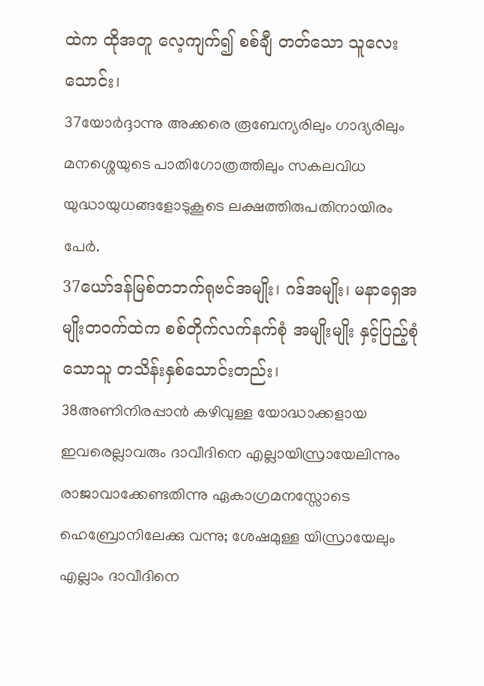ထဲက ထိုအတူ လေ့ကျက်၍ စစ်ချီ တတ်သော သူလေးသောင်း၊
37യോര്‍ദ്ദാന്നു അക്കരെ രൂബേന്യരിലും ഗാദ്യരിലും മനശ്ശെയുടെ പാതിഗോത്രത്തിലും സകലവിധ യുദ്ധായുധങ്ങളോടുകൂടെ ലക്ഷത്തിരുപതിനായിരം പേര്‍.
37ယော်ဒန်မြစ်တဘက်ရုဗင်အမျိုး၊ ဂဒ်အမျိုး၊ မနာရှေအမျိုးတဝက်ထဲက စစ်တိုက်လက်နက်စုံ အမျိုးမျိုး နှင့်ပြည့်စုံသောသူ တသိန်းနှစ်သောင်းတည်း၊
38അണിനിരപ്പാന്‍ കഴിവുള്ള യോദ്ധാക്കളായ ഇവരെല്ലാവരും ദാവീദിനെ എല്ലായിസ്രായേലിന്നും രാജാവാക്കേണ്ടതിന്നു ഏകാഗ്രമനസ്സോടെ ഹെബ്രോനിലേക്കു വന്നു; ശേഷമുള്ള യിസ്രായേലും എല്ലാം ദാവീദിനെ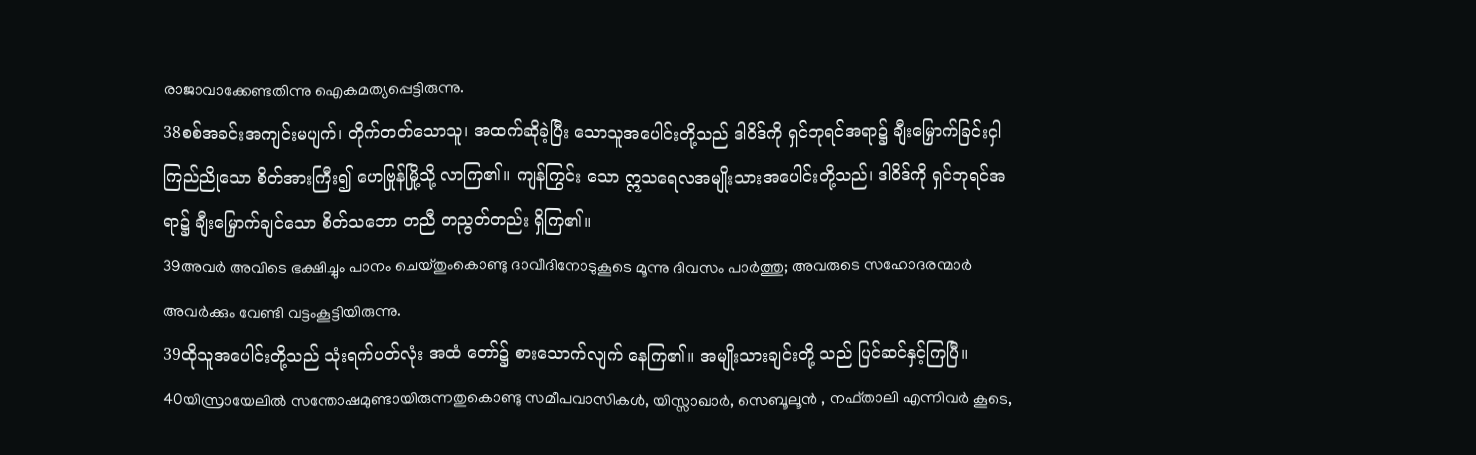രാജാവാക്കേണ്ടതിന്നു ഐകമത്യപ്പെട്ടിരുന്നു.
38စစ်အခင်းအကျင်းမပျက်၊ တိုက်တတ်သောသူ၊ အထက်ဆိုခဲ့ပြီး သောသူအပေါင်းတို့သည် ဒါဝိဒ်ကို ရှင်ဘုရင်အရာ၌ ချီးမြှောက်ခြင်းငှါ ကြည်ညိုသော စိတ်အားကြီး၍ ဟေဗြုန်မြို့သို့ လာကြ၏။ ကျန်ကြွင်း သော ဣသရေလအမျိုးသားအပေါင်းတို့သည်၊ ဒါဝိဒ်ကို ရှင်ဘုရင်အရာ၌ ချီးမြှောက်ချင်သော စိတ်သဘော တညီ တညွတ်တည်း ရှိကြ၏။
39അവര്‍ അവിടെ ഭക്ഷിച്ചും പാനം ചെയ്തുംകൊണ്ടു ദാവീദിനോടുകൂടെ മൂന്നു ദിവസം പാര്‍ത്തു; അവരുടെ സഹോദരന്മാര്‍ അവര്‍ക്കും വേണ്ടി വട്ടംകൂട്ടിയിരുന്നു.
39ထိုသူအပေါင်းတို့သည် သုံးရက်ပတ်လုံး အထံ တော်၌ စားသောက်လျက် နေကြ၏။ အမျိုးသားချင်းတို့ သည် ပြင်ဆင်နှင့်ကြပြီ။
40യിസ്രായേലില്‍ സന്തോഷമുണ്ടായിരുന്നതുകൊണ്ടു സമീപവാസികള്‍, യിസ്സാഖാര്‍, സെബൂലൂന്‍ , നഫ്താലി എന്നിവര്‍ കൂടെ,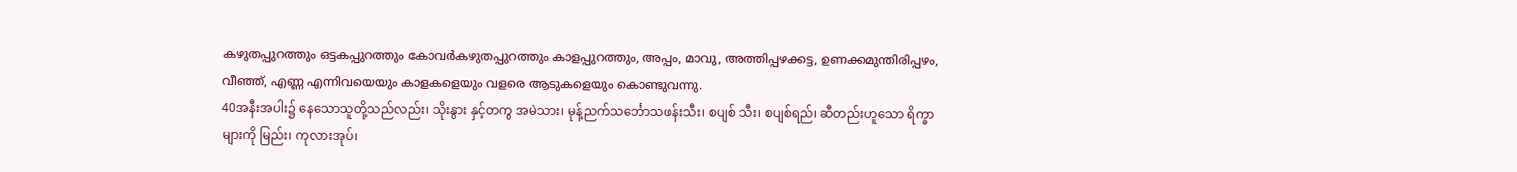കഴുതപ്പുറത്തും ഒട്ടകപ്പുറത്തും കോവര്‍കഴുതപ്പുറത്തും കാളപ്പുറത്തും, അപ്പം, മാവു, അത്തിപ്പഴക്കട്ട, ഉണക്കമുന്തിരിപ്പഴം, വീഞ്ഞ്, എണ്ണ എന്നിവയെയും കാളകളെയും വളരെ ആടുകളെയും കൊണ്ടുവന്നു.
40အနီးအပါး၌ နေသောသူတို့သည်လည်း၊ သိုးနွား နှင့်တကွ အမဲသား၊ မုန့်ညက်သင်္ဘောသဖန်းသီး၊ စပျစ် သီး၊ စပျစ်ရည်၊ ဆီတည်းဟူသော ရိက္ခာများကို မြည်း၊ ကုလားအုပ်၊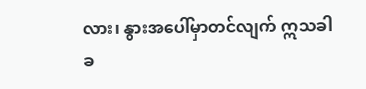လား၊ နွားအပေါ်မှာတင်လျက် ဣသခါခ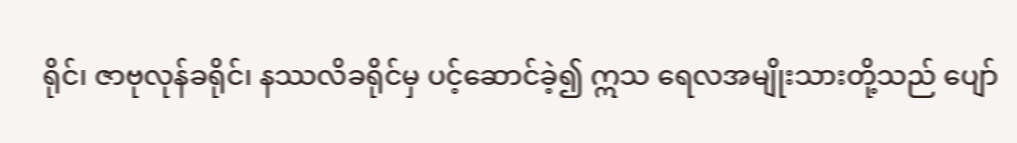ရိုင်၊ ဇာဗုလုန်ခရိုင်၊ နဿလိခရိုင်မှ ပင့်ဆောင်ခဲ့၍ ဣသ ရေလအမျိုးသားတို့သည် ပျော်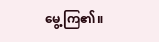မွေ့ကြ၏။